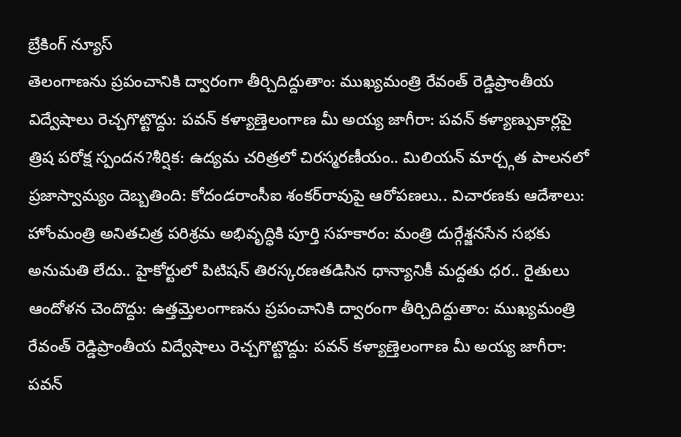బ్రేకింగ్ న్యూస్
తెలంగాణను ప్రపంచానికి ద్వారంగా తీర్చిదిద్దుతాం: ముఖ్యమంత్రి రేవంత్ రెడ్డిప్రాంతీయ విద్వేషాలు రెచ్చగొట్టొద్దు: పవన్ కళ్యాణ్తెలంగాణ మీ అయ్య జాగీరా: పవన్ కళ్యాణ్పుకార్లపై త్రిష పరోక్ష స్పందన?శీర్షిక: ఉద్యమ చరిత్రలో చిరస్మరణీయం.. మిలియన్ మార్చ్గత పాలనలో ప్రజాస్వామ్యం దెబ్బతింది: కోదండరాంసీఐ శంకర్‌రావుపై ఆరోపణలు.. విచారణకు ఆదేశాలు: హోంమంత్రి అనితచిత్ర పరిశ్రమ అభివృద్ధికి పూర్తి సహకారం: మంత్రి దుర్గేశ్జనసేన సభకు అనుమతి లేదు.. హైకోర్టులో పిటిషన్ తిరస్కరణతడిసిన ధాన్యానికీ మద్దతు ధర.. రైతులు ఆందోళన చెందొద్దు: ఉత్తమ్తెలంగాణను ప్రపంచానికి ద్వారంగా తీర్చిదిద్దుతాం: ముఖ్యమంత్రి రేవంత్ రెడ్డిప్రాంతీయ విద్వేషాలు రెచ్చగొట్టొద్దు: పవన్ కళ్యాణ్తెలంగాణ మీ అయ్య జాగీరా: పవన్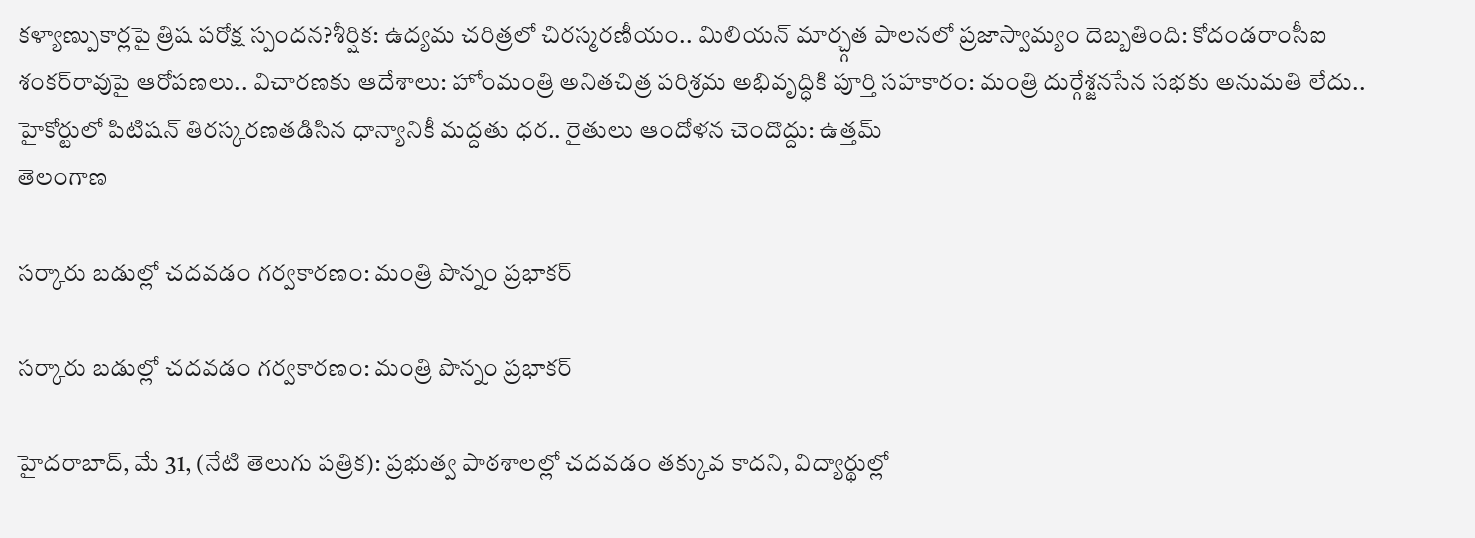కళ్యాణ్పుకార్లపై త్రిష పరోక్ష స్పందన?శీర్షిక: ఉద్యమ చరిత్రలో చిరస్మరణీయం.. మిలియన్ మార్చ్గత పాలనలో ప్రజాస్వామ్యం దెబ్బతింది: కోదండరాంసీఐ శంకర్‌రావుపై ఆరోపణలు.. విచారణకు ఆదేశాలు: హోంమంత్రి అనితచిత్ర పరిశ్రమ అభివృద్ధికి పూర్తి సహకారం: మంత్రి దుర్గేశ్జనసేన సభకు అనుమతి లేదు.. హైకోర్టులో పిటిషన్ తిరస్కరణతడిసిన ధాన్యానికీ మద్దతు ధర.. రైతులు ఆందోళన చెందొద్దు: ఉత్తమ్
తెలంగాణ

సర్కారు బడుల్లో చదవడం గర్వకారణం: మంత్రి పొన్నం ప్రభాకర్

సర్కారు బడుల్లో చదవడం గర్వకారణం: మంత్రి పొన్నం ప్రభాకర్

హైదరాబాద్, మే 31, (నేటి తెలుగు పత్రిక): ప్రభుత్వ పాఠశాలల్లో చదవడం తక్కువ కాదని, విద్యార్థుల్లో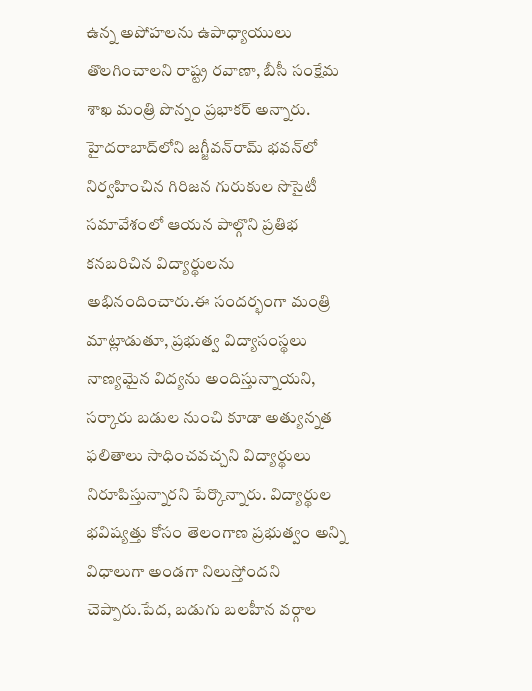ఉన్న అపోహలను ఉపాధ్యాయులు తొలగించాలని రాష్ట్ర రవాణా, బీసీ సంక్షేమ శాఖ మంత్రి పొన్నం ప్రభాకర్ అన్నారు. హైదరాబాద్‌లోని జగ్జీవన్‌రామ్ భవన్‌లో నిర్వహించిన గిరిజన గురుకుల సొసైటీ సమావేశంలో ఆయన పాల్గొని ప్రతిభ కనబరిచిన విద్యార్థులను అభినందించారు.ఈ సందర్భంగా మంత్రి మాట్లాడుతూ, ప్రభుత్వ విద్యాసంస్థలు నాణ్యమైన విద్యను అందిస్తున్నాయని, సర్కారు బడుల నుంచి కూడా అత్యున్నత ఫలితాలు సాధించవచ్చని విద్యార్థులు నిరూపిస్తున్నారని పేర్కొన్నారు. విద్యార్థుల భవిష్యత్తు కోసం తెలంగాణ ప్రభుత్వం అన్ని విధాలుగా అండగా నిలుస్తోందని చెప్పారు.పేద, బడుగు బలహీన వర్గాల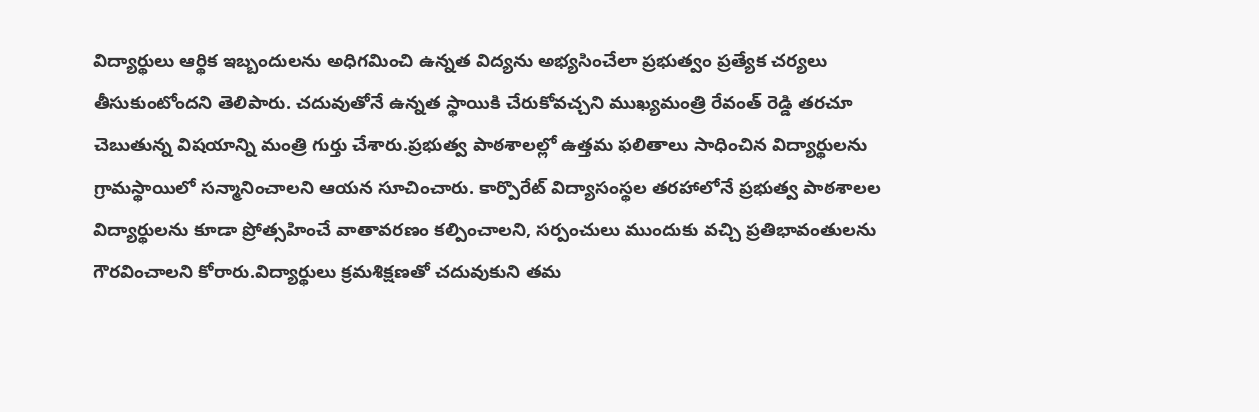విద్యార్థులు ఆర్థిక ఇబ్బందులను అధిగమించి ఉన్నత విద్యను అభ్యసించేలా ప్రభుత్వం ప్రత్యేక చర్యలు తీసుకుంటోందని తెలిపారు. చదువుతోనే ఉన్నత స్థాయికి చేరుకోవచ్చని ముఖ్యమంత్రి రేవంత్ రెడ్డి తరచూ చెబుతున్న విషయాన్ని మంత్రి గుర్తు చేశారు.ప్రభుత్వ పాఠశాలల్లో ఉత్తమ ఫలితాలు సాధించిన విద్యార్థులను గ్రామస్థాయిలో సన్మానించాలని ఆయన సూచించారు. కార్పొరేట్ విద్యాసంస్థల తరహాలోనే ప్రభుత్వ పాఠశాలల విద్యార్థులను కూడా ప్రోత్సహించే వాతావరణం కల్పించాలని, సర్పంచులు ముందుకు వచ్చి ప్రతిభావంతులను గౌరవించాలని కోరారు.విద్యార్థులు క్రమశిక్షణతో చదువుకుని తమ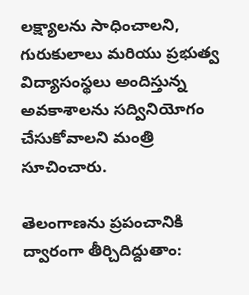లక్ష్యాలను సాధించాలని, గురుకులాలు మరియు ప్రభుత్వ విద్యాసంస్థలు అందిస్తున్న అవకాశాలను సద్వినియోగం చేసుకోవాలని మంత్రి సూచించారు.

తెలంగాణను ప్రపంచానికి ద్వారంగా తీర్చిదిద్దుతాం: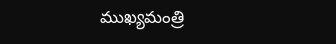ముఖ్యమంత్రి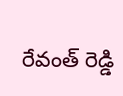రేవంత్ రెడ్డి